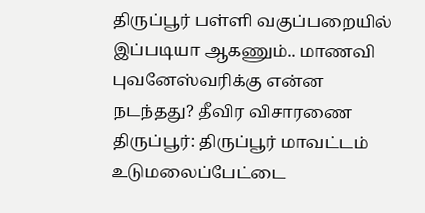திருப்பூர் பள்ளி வகுப்பறையில் இப்படியா ஆகணும்.. மாணவி புவனேஸ்வரிக்கு என்ன நடந்தது? தீவிர விசாரணை
திருப்பூர்: திருப்பூர் மாவட்டம் உடுமலைப்பேட்டை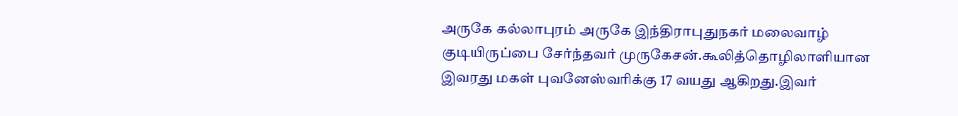அருகே கல்லாபுரம் அருகே இந்திராபுதுநகர் மலைவாழ் குடியிருப்பை சேர்ந்தவர் முருகேசன்.கூலித்தொழிலாளியான இவரது மகள் புவனேஸ்வரிக்கு 17 வயது ஆகிறது.இவர்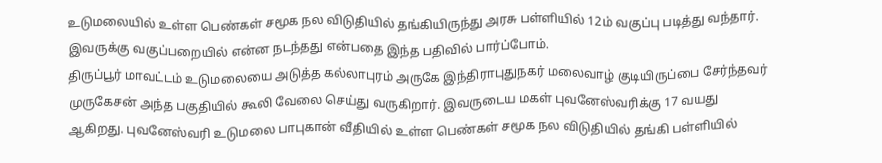உடுமலையில் உள்ள பெண்கள் சமூக நல விடுதியில் தங்கியிருந்து அரசு பள்ளியில் 12ம் வகுப்பு படித்து வந்தார். இவருக்கு வகுப்பறையில் என்ன நடந்தது என்பதை இந்த பதிவில் பார்ப்போம்.
திருப்பூர் மாவட்டம் உடுமலையை அடுத்த கல்லாபுரம் அருகே இந்திராபுதுநகர் மலைவாழ் குடியிருப்பை சேர்ந்தவர் முருகேசன் அந்த பகுதியில் கூலி வேலை செய்து வருகிறார். இவருடைய மகள் புவனேஸ்வரிக்கு 17 வயது ஆகிறது. புவனேஸ்வரி உடுமலை பாபுகான் வீதியில் உள்ள பெண்கள் சமூக நல விடுதியில் தங்கி பள்ளியில்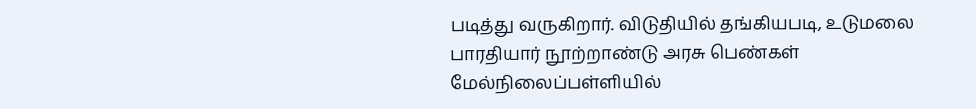படித்து வருகிறார். விடுதியில் தங்கியபடி, உடுமலை பாரதியார் நூற்றாண்டு அரசு பெண்கள் மேல்நிலைப்பள்ளியில்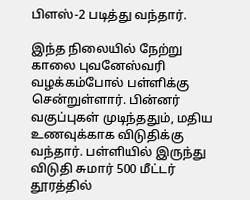பிளஸ்-2 படித்து வந்தார்.

இந்த நிலையில் நேற்று காலை புவனேஸ்வரி வழக்கம்போல் பள்ளிக்கு சென்றுள்ளார். பின்னர் வகுப்புகள் முடிந்ததும், மதிய உணவுக்காக விடுதிக்கு வந்தார். பள்ளியில் இருந்து விடுதி சுமார் 500 மீட்டர் தூரத்தில்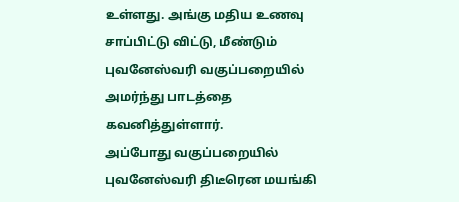உள்ளது. அங்கு மதிய உணவு சாப்பிட்டு விட்டு, மீண்டும் புவனேஸ்வரி வகுப்பறையில் அமர்ந்து பாடத்தை கவனித்துள்ளார்.
அப்போது வகுப்பறையில் புவனேஸ்வரி திடீரென மயங்கி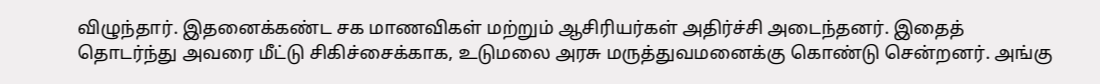விழுந்தார். இதனைக்கண்ட சக மாணவிகள் மற்றும் ஆசிரியர்கள் அதிர்ச்சி அடைந்தனர். இதைத் தொடர்ந்து அவரை மீட்டு சிகிச்சைக்காக, உடுமலை அரசு மருத்துவமனைக்கு கொண்டு சென்றனர். அங்கு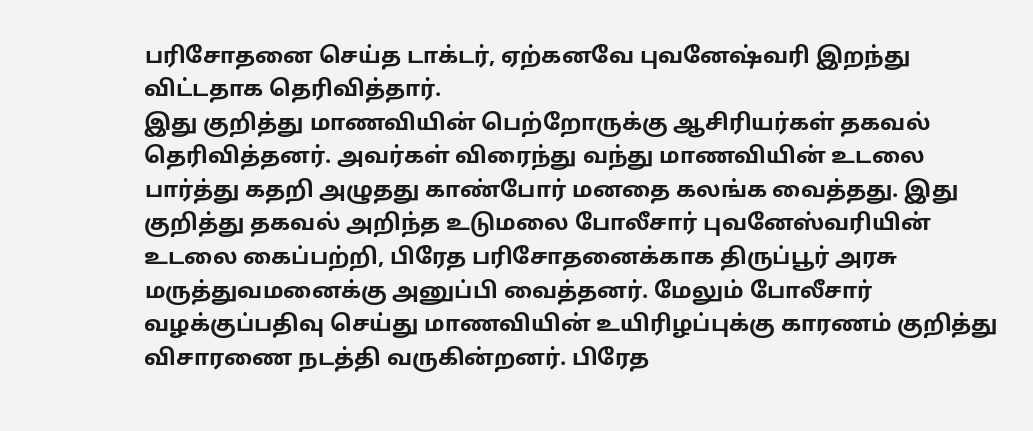பரிசோதனை செய்த டாக்டர், ஏற்கனவே புவனேஷ்வரி இறந்து விட்டதாக தெரிவித்தார்.
இது குறித்து மாணவியின் பெற்றோருக்கு ஆசிரியர்கள் தகவல் தெரிவித்தனர். அவர்கள் விரைந்து வந்து மாணவியின் உடலை பார்த்து கதறி அழுதது காண்போர் மனதை கலங்க வைத்தது. இது குறித்து தகவல் அறிந்த உடுமலை போலீசார் புவனேஸ்வரியின் உடலை கைப்பற்றி, பிரேத பரிசோதனைக்காக திருப்பூர் அரசு மருத்துவமனைக்கு அனுப்பி வைத்தனர். மேலும் போலீசார் வழக்குப்பதிவு செய்து மாணவியின் உயிரிழப்புக்கு காரணம் குறித்து விசாரணை நடத்தி வருகின்றனர். பிரேத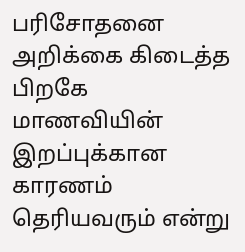பரிசோதனை அறிக்கை கிடைத்த பிறகே மாணவியின் இறப்புக்கான காரணம் தெரியவரும் என்று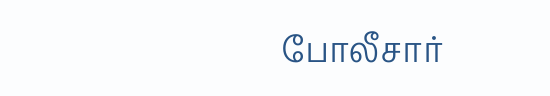போலீசார்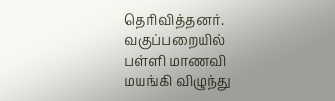தெரிவித்தனர். வகுப்பறையில் பள்ளி மாணவி மயங்கி விழுந்து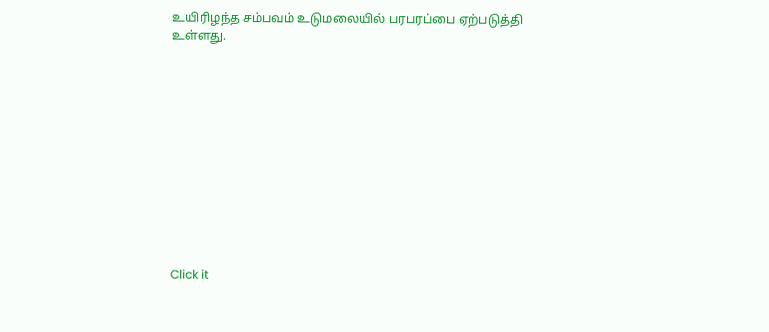உயிரிழந்த சம்பவம் உடுமலையில் பரபரப்பை ஏற்படுத்தி உள்ளது.












Click it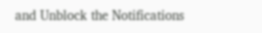and Unblock the Notifications